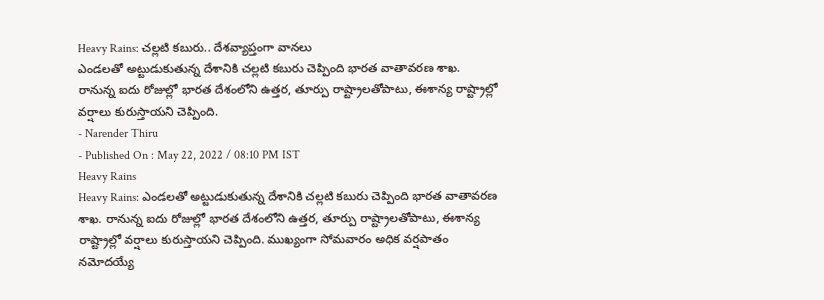Heavy Rains: చల్లటి కబురు.. దేశవ్యాప్తంగా వానలు
ఎండలతో అట్టుడుకుతున్న దేశానికి చల్లటి కబురు చెప్పింది భారత వాతావరణ శాఖ. రానున్న ఐదు రోజుల్లో భారత దేశంలోని ఉత్తర, తూర్పు రాష్ట్రాలతోపాటు, ఈశాన్య రాష్ట్రాల్లో వర్షాలు కురుస్తాయని చెప్పింది.
- Narender Thiru
- Published On : May 22, 2022 / 08:10 PM IST
Heavy Rains
Heavy Rains: ఎండలతో అట్టుడుకుతున్న దేశానికి చల్లటి కబురు చెప్పింది భారత వాతావరణ శాఖ. రానున్న ఐదు రోజుల్లో భారత దేశంలోని ఉత్తర, తూర్పు రాష్ట్రాలతోపాటు, ఈశాన్య రాష్ట్రాల్లో వర్షాలు కురుస్తాయని చెప్పింది. ముఖ్యంగా సోమవారం అధిక వర్షపాతం నమోదయ్యే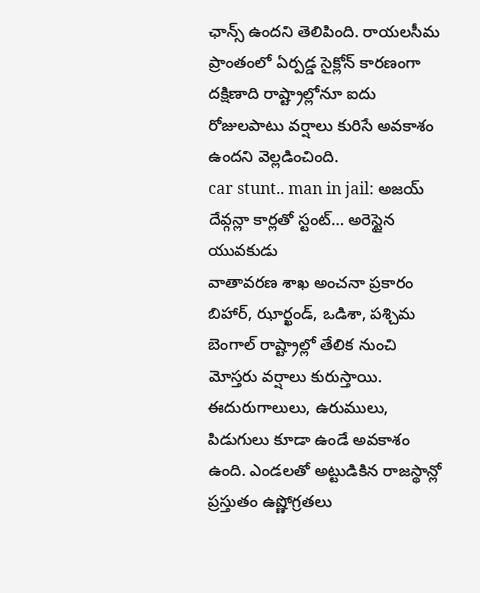ఛాన్స్ ఉందని తెలిపింది. రాయలసీమ ప్రాంతంలో ఏర్పడ్డ సైక్లోన్ కారణంగా దక్షిణాది రాష్ట్రాల్లోనూ ఐదు రోజులపాటు వర్షాలు కురిసే అవకాశం ఉందని వెల్లడించింది.
car stunt.. man in jail: అజయ్ దేవ్గన్లా కార్లతో స్టంట్… అరెస్టైన యువకుడు
వాతావరణ శాఖ అంచనా ప్రకారం బిహార్, ఝార్ఖండ్, ఒడిశా, పశ్చిమ బెంగాల్ రాష్ట్రాల్లో తేలిక నుంచి మోస్తరు వర్షాలు కురుస్తాయి. ఈదురుగాలులు, ఉరుములు, పిడుగులు కూడా ఉండే అవకాశం ఉంది. ఎండలతో అట్టుడికిన రాజస్థాన్లో ప్రస్తుతం ఉష్ణోగ్రతలు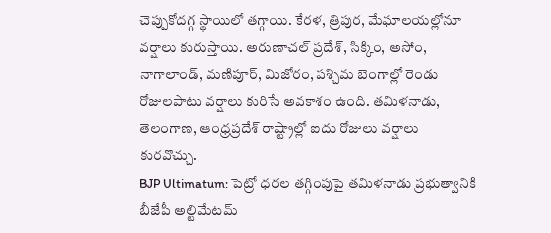చెప్పుకోదగ్గ స్థాయిలో తగ్గాయి. కేరళ, త్రిపుర, మేఘాలయల్లోనూ వర్షాలు కురుస్తాయి. అరుణాచల్ ప్రదేశ్, సిక్కిం, అసోం, నాగాలాండ్, మణిపూర్, మిజోరం, పశ్చిమ బెంగాల్లో రెండు రోజులపాటు వర్షాలు కురిసే అవకాశం ఉంది. తమిళనాడు, తెలంగాణ, ఆంధ్రప్రదేశ్ రాష్ట్రాల్లో ఐదు రోజులు వర్షాలు కురవొచ్చు.
BJP Ultimatum: పెట్రో ధరల తగ్గింపుపై తమిళనాడు ప్రభుత్వానికి బీజేపీ అల్టిమేటమ్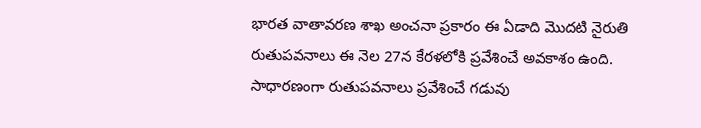భారత వాతావరణ శాఖ అంచనా ప్రకారం ఈ ఏడాది మొదటి నైరుతి రుతుపవనాలు ఈ నెల 27న కేరళలోకి ప్రవేశించే అవకాశం ఉంది. సాధారణంగా రుతుపవనాలు ప్రవేశించే గడువు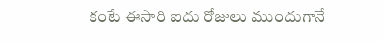కంటే ఈసారి ఐదు రోజులు ముందుగానే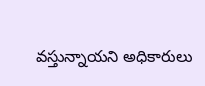వస్తున్నాయని అధికారులు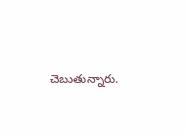చెబుతున్నారు.